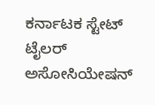ಕರ್ನಾಟಕ ಸ್ಟೇಟ್ ಟೈಲರ್ ಅಸೋಸಿಯೇಷನ್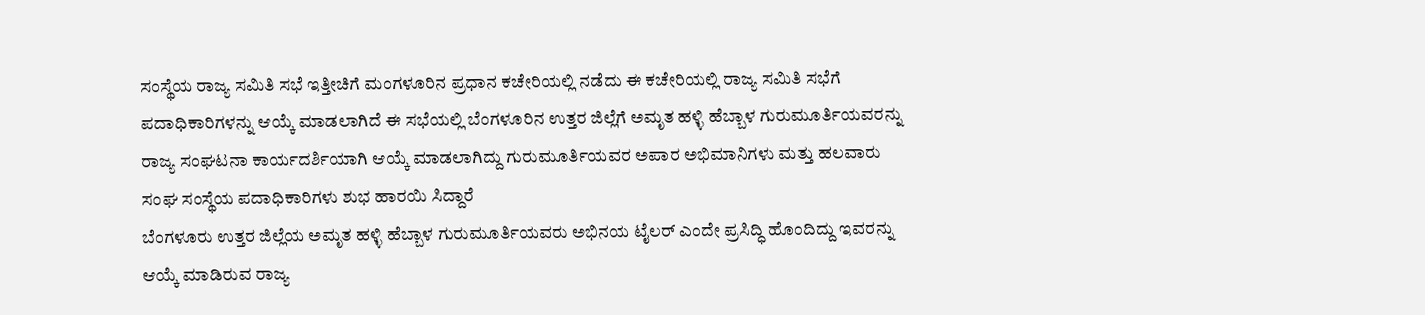ಸಂಸ್ಥೆಯ ರಾಜ್ಯ ಸಮಿತಿ ಸಭೆ ಇತ್ತೀಚಿಗೆ ಮಂಗಳೂರಿನ ಪ್ರಧಾನ ಕಚೇರಿಯಲ್ಲಿ ನಡೆದು ಈ ಕಚೇರಿಯಲ್ಲಿ ರಾಜ್ಯ ಸಮಿತಿ ಸಭೆಗೆ ಪದಾಧಿಕಾರಿಗಳನ್ನು ಆಯ್ಕೆ ಮಾಡಲಾಗಿದೆ ಈ ಸಭೆಯಲ್ಲಿ ಬೆಂಗಳೂರಿನ ಉತ್ತರ ಜಿಲ್ಲೆಗೆ ಅಮೃತ ಹಳ್ಳಿ ಹೆಬ್ಬಾಳ ಗುರುಮೂರ್ತಿಯವರನ್ನು ರಾಜ್ಯ ಸಂಘಟನಾ ಕಾರ್ಯದರ್ಶಿಯಾಗಿ ಆಯ್ಕೆ ಮಾಡಲಾಗಿದ್ದು ಗುರುಮೂರ್ತಿಯವರ ಅಪಾರ ಅಭಿಮಾನಿಗಳು ಮತ್ತು ಹಲವಾರು ಸಂಘ ಸಂಸ್ಥೆಯ ಪದಾಧಿಕಾರಿಗಳು ಶುಭ ಹಾರಯಿ ಸಿದ್ದಾರೆ
ಬೆಂಗಳೂರು ಉತ್ತರ ಜಿಲ್ಲೆಯ ಅಮೃತ ಹಳ್ಳಿ ಹೆಬ್ಬಾಳ ಗುರುಮೂರ್ತಿಯವರು ಅಭಿನಯ ಟೈಲರ್ ಎಂದೇ ಪ್ರಸಿದ್ಧಿ ಹೊಂದಿದ್ದು ಇವರನ್ನು ಆಯ್ಕೆ ಮಾಡಿರುವ ರಾಜ್ಯ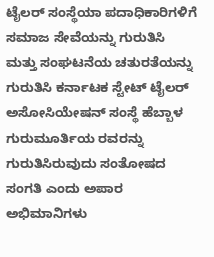ಟೈಲರ್ ಸಂಸ್ಥೆಯಾ ಪದಾಧಿಕಾರಿಗಳಿಗೆ ಸಮಾಜ ಸೇವೆಯನ್ನು ಗುರುತಿಸಿ ಮತ್ತು ಸಂಘಟನೆಯ ಚತುರತೆಯನ್ನು ಗುರುತಿಸಿ ಕರ್ನಾಟಕ ಸ್ಟೇಟ್ ಟೈಲರ್ ಅಸೋಸಿಯೇಷನ್ ಸಂಸ್ಥೆ ಹೆಬ್ಬಾಳ ಗುರುಮೂರ್ತಿಯ ರವರನ್ನು ಗುರುತಿಸಿರುವುದು ಸಂತೋಷದ ಸಂಗತಿ ಎಂದು ಅಪಾರ ಅಭಿಮಾನಿಗಳು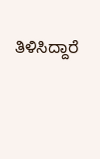ತಿಳಿಸಿದ್ದಾರೆ